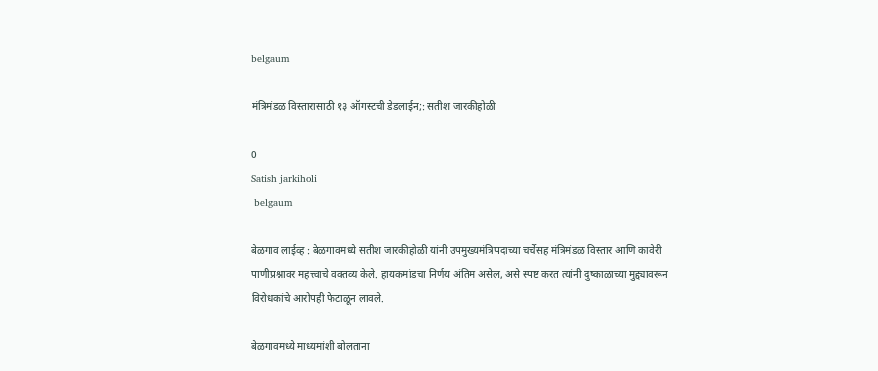belgaum

मंत्रिमंडळ विस्तारासाठी १३ ऑगस्टची डेडलाईन;: सतीश जारकीहोळी

0
Satish jarkiholi
 belgaum

बेळगाव लाईव्ह : बेळगावमध्ये सतीश जारकीहोळी यांनी उपमुख्यमंत्रिपदाच्या चर्चेसह मंत्रिमंडळ विस्तार आणि कावेरी पाणीप्रश्नावर महत्त्वाचे वक्तव्य केले. हायकमांडचा निर्णय अंतिम असेल, असे स्पष्ट करत त्यांनी दुष्काळाच्या मुद्द्यावरून विरोधकांचे आरोपही फेटाळून लावले.

बेळगावमध्ये माध्यमांशी बोलताना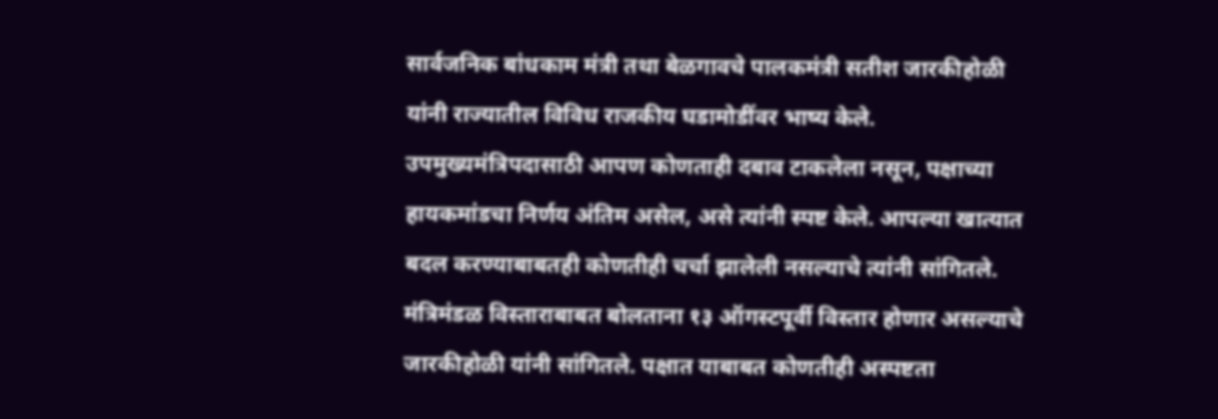सार्वजनिक बांधकाम मंत्री तथा बेळगावचे पालकमंत्री सतीश जारकीहोळी यांनी राज्यातील विविध राजकीय घडामोडींवर भाष्य केले. उपमुख्यमंत्रिपदासाठी आपण कोणताही दबाव टाकलेला नसून, पक्षाच्या हायकमांडचा निर्णय अंतिम असेल, असे त्यांनी स्पष्ट केले. आपल्या खात्यात बदल करण्याबाबतही कोणतीही चर्चा झालेली नसल्याचे त्यांनी सांगितले. मंत्रिमंडळ विस्ताराबाबत बोलताना १३ ऑगस्टपूर्वी विस्तार होणार असल्याचे जारकीहोळी यांनी सांगितले. पक्षात याबाबत कोणतीही अस्पष्टता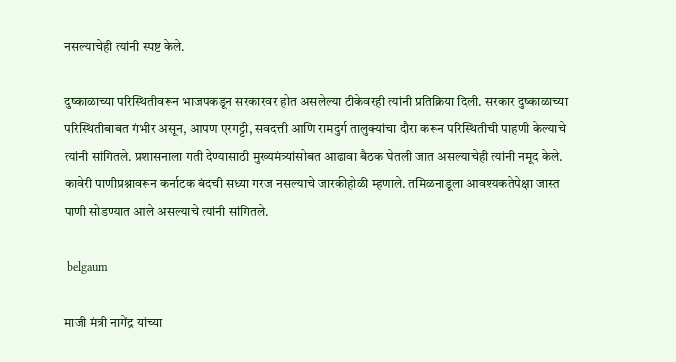नसल्याचेही त्यांनी स्पष्ट केले.

दुष्काळाच्या परिस्थितीवरून भाजपकडून सरकारवर होत असलेल्या टीकेवरही त्यांनी प्रतिक्रिया दिली. सरकार दुष्काळाच्या परिस्थितीबाबत गंभीर असून, आपण एरगट्टी, सवदत्ती आणि रामदुर्ग तालुक्यांचा दौरा करून परिस्थितीची पाहणी केल्याचे त्यांनी सांगितले. प्रशासनाला गती देण्यासाठी मुख्यमंत्र्यांसोबत आढावा बैठक घेतली जात असल्याचेही त्यांनी नमूद केले. कावेरी पाणीप्रश्नावरून कर्नाटक बंदची सध्या गरज नसल्याचे जारकीहोळी म्हणाले. तमिळनाडूला आवश्यकतेपेक्षा जास्त पाणी सोडण्यात आले असल्याचे त्यांनी सांगितले.

 belgaum

माजी मंत्री नागेंद्र यांच्या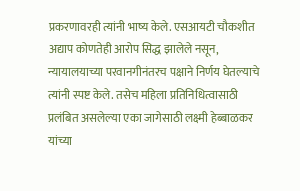प्रकरणावरही त्यांनी भाष्य केले. एसआयटी चौकशीत अद्याप कोणतेही आरोप सिद्ध झालेले नसून, न्यायालयाच्या परवानगीनंतरच पक्षाने निर्णय घेतल्याचे त्यांनी स्पष्ट केले. तसेच महिला प्रतिनिधित्वासाठी प्रलंबित असलेल्या एका जागेसाठी लक्ष्मी हेब्बाळकर यांच्या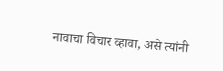नावाचा विचार व्हावा, असे त्यांनी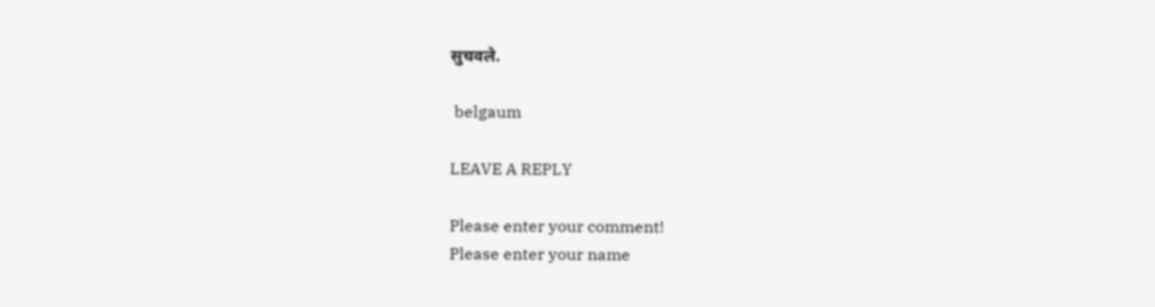सुचवले.

 belgaum

LEAVE A REPLY

Please enter your comment!
Please enter your name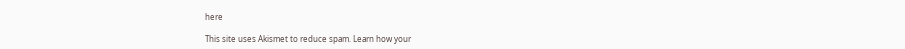here

This site uses Akismet to reduce spam. Learn how your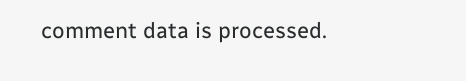comment data is processed.